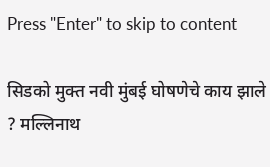Press "Enter" to skip to content

सिडको मुक्त नवी मुंबई घोषणेचे काय झाले ? मल्लिनाथ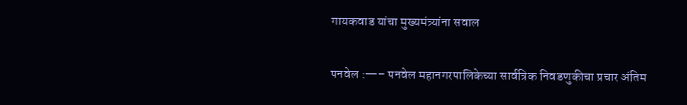गायकवाड यांचा मुख्यमंत्र्यांना सवाल

पनवेल :—– पनवेल महानगरपालिकेच्या सार्वत्रिक निवडणुकीचा प्रचार अंतिम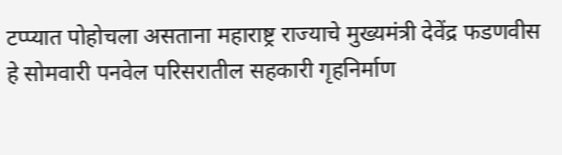टप्प्यात पोहोचला असताना महाराष्ट्र राज्याचे मुख्यमंत्री देवेंद्र फडणवीस हे सोमवारी पनवेल परिसरातील सहकारी गृहनिर्माण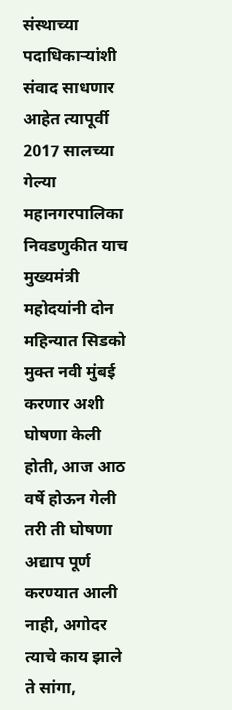संस्थाच्या पदाधिकाऱ्यांशी संवाद साधणार आहेत त्यापूर्वी 2017 सालच्या गेल्या महानगरपालिका निवडणुकीत याच मुख्यमंत्री महोदयांनी दोन महिन्यात सिडको मुक्त नवी मुंबई करणार अशी घोषणा केली होती, आज आठ वर्षे होऊन गेली तरी ती घोषणा अद्याप पूर्ण करण्यात आली नाही, अगोदर त्याचे काय झाले ते सांगा,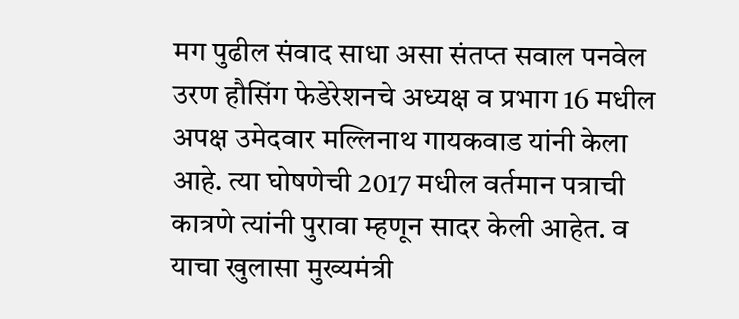मग पुढील संवाद साधा असा संतप्त सवाल पनवेल उरण हौसिंग फेडेरेशनचे अध्यक्ष व प्रभाग 16 मधील अपक्ष उमेदवार मल्लिनाथ गायकवाड यांनी केला आहे. त्या घोषणेची 2017 मधील वर्तमान पत्राची कात्रणे त्यांनी पुरावा म्हणून सादर केली आहेत. व याचा खुलासा मुख्यमंत्री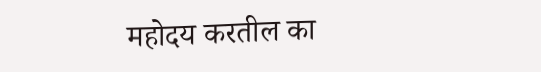महोदय करतील का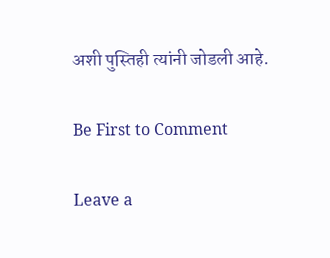अशी पुस्तिही त्यांनी जोडली आहे.

Be First to Comment

Leave a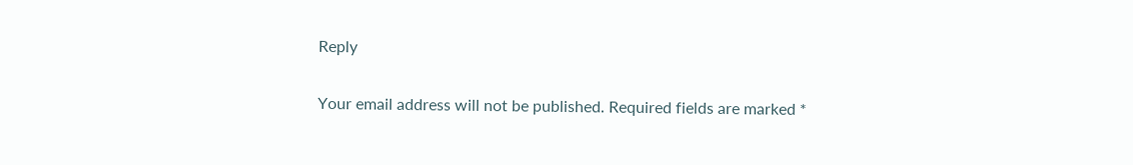Reply

Your email address will not be published. Required fields are marked *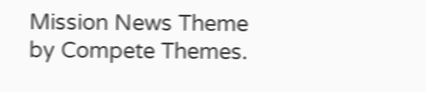Mission News Theme by Compete Themes.